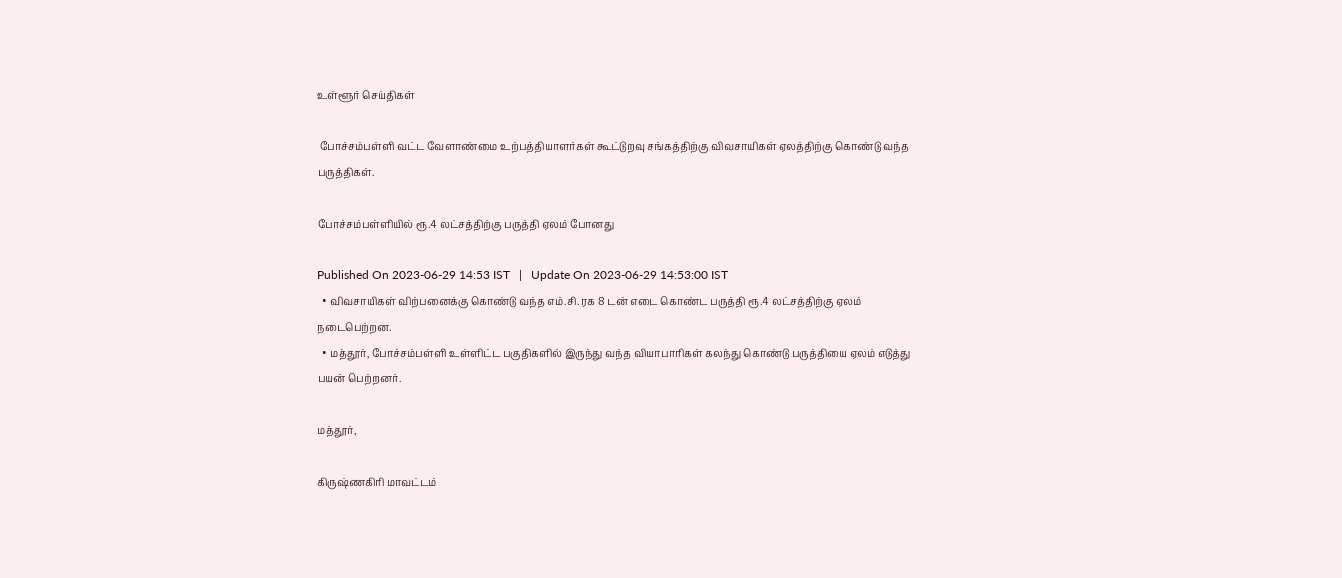உள்ளூர் செய்திகள்

 போச்சம்பள்ளி வட்ட வேளாண்மை உற்பத்தியாளர்கள் கூட்டுறவு சங்கத்திற்கு விவசாயிகள் ஏலத்திற்கு கொண்டு வந்த பருத்திகள்.

போச்சம்பள்ளியில் ரூ.4 லட்சத்திற்கு பருத்தி ஏலம் போனது

Published On 2023-06-29 14:53 IST   |   Update On 2023-06-29 14:53:00 IST
  • விவசாயிகள் விற்பனைக்கு கொண்டு வந்த எம்.சி. ரக 8 டன் எடை கொண்ட பருத்தி ரூ.4 லட்சத்திற்கு ஏலம் நடைபெற்றன.
  • மத்தூர், போச்சம்பள்ளி உள்ளிட்ட பகுதிகளில் இருந்து வந்த வியாபாரிகள் கலந்து கொண்டு பருத்தியை ஏலம் எடுத்து பயன் பெற்றனர்.

மத்தூர்,

கிருஷ்ணகிரி மாவட்டம்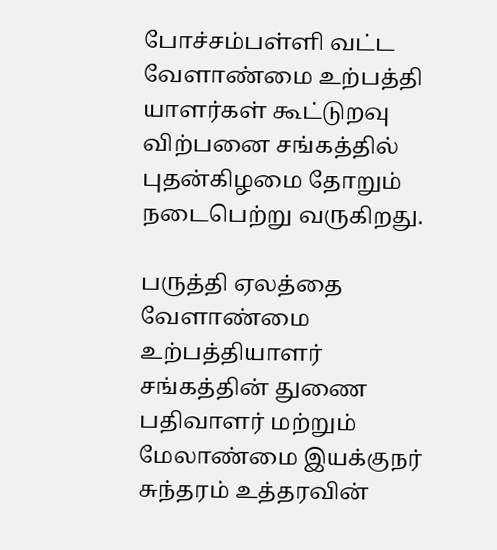போச்சம்பள்ளி வட்ட வேளாண்மை உற்பத்தி யாளர்கள் கூட்டுறவு விற்பனை சங்கத்தில் புதன்கிழமை தோறும் நடைபெற்று வருகிறது.

பருத்தி ஏலத்தை வேளாண்மை உற்பத்தியாளர் சங்கத்தின் துணை பதிவாளர் மற்றும் மேலாண்மை இயக்குநர் சுந்தரம் உத்தரவின்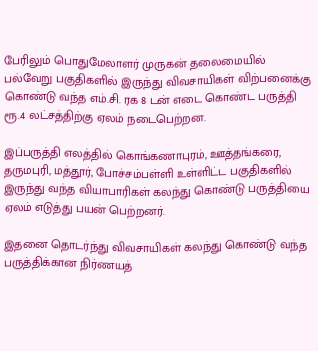பேரிலும் பொதுமேலாளர் முருகன் தலைமையில் பல்வேறு பகுதிகளில் இருந்து விவசாயிகள் விற்பனைக்கு கொண்டு வந்த எம்.சி. ரக 8 டன் எடை கொண்ட பருத்தி ரூ.4 லட்சத்திற்கு ஏலம் நடைபெற்றன.

இப்பருத்தி எலத்தில் கொங்கணாபுரம், ஊத்தங்கரை, தருமபுரி, மத்தூர், போச்சம்பள்ளி உள்ளிட்ட பகுதிகளில் இருந்து வந்த வியாபாரிகள் கலந்து கொண்டு பருத்தியை ஏலம் எடுத்து பயன் பெற்றனர்.

இதனை தொடர்ந்து விவசாயிகள் கலந்து கொண்டு வந்த பருத்திக்கான நிர்ணயத்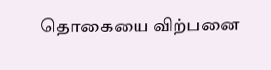தொகையை விற்பனை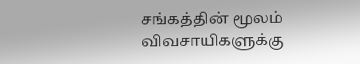சங்கத்தின் மூலம் விவசாயிகளுக்கு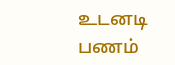உடனடி பணம்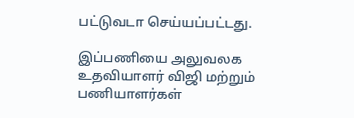பட்டுவடா செய்யப்பட்டது.

இப்பணியை அலுவலக உதவியாளர் விஜி மற்றும் பணியாளர்கள்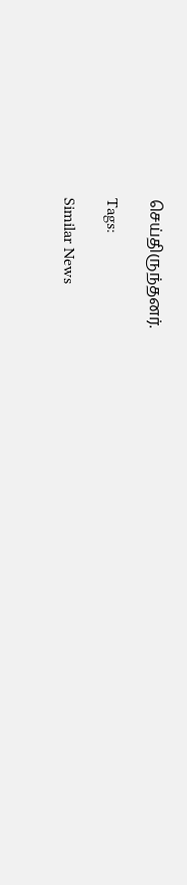செய்திருந்தனர்.

Tags:

Similar News